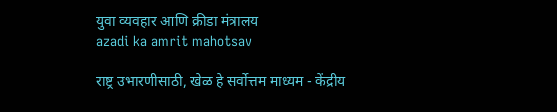युवा व्यवहार आणि क्रीडा मंत्रालय
azadi ka amrit mahotsav

राष्ट्र उभारणीसाठी, खेळ हे सर्वोत्तम माध्यम - केंद्रीय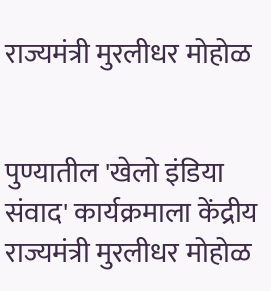राज्यमंत्री मुरलीधर मोहोळ


पुण्यातील 'खेलो इंडिया संवाद' कार्यक्रमाला केंद्रीय राज्यमंत्री मुरलीधर मोहोळ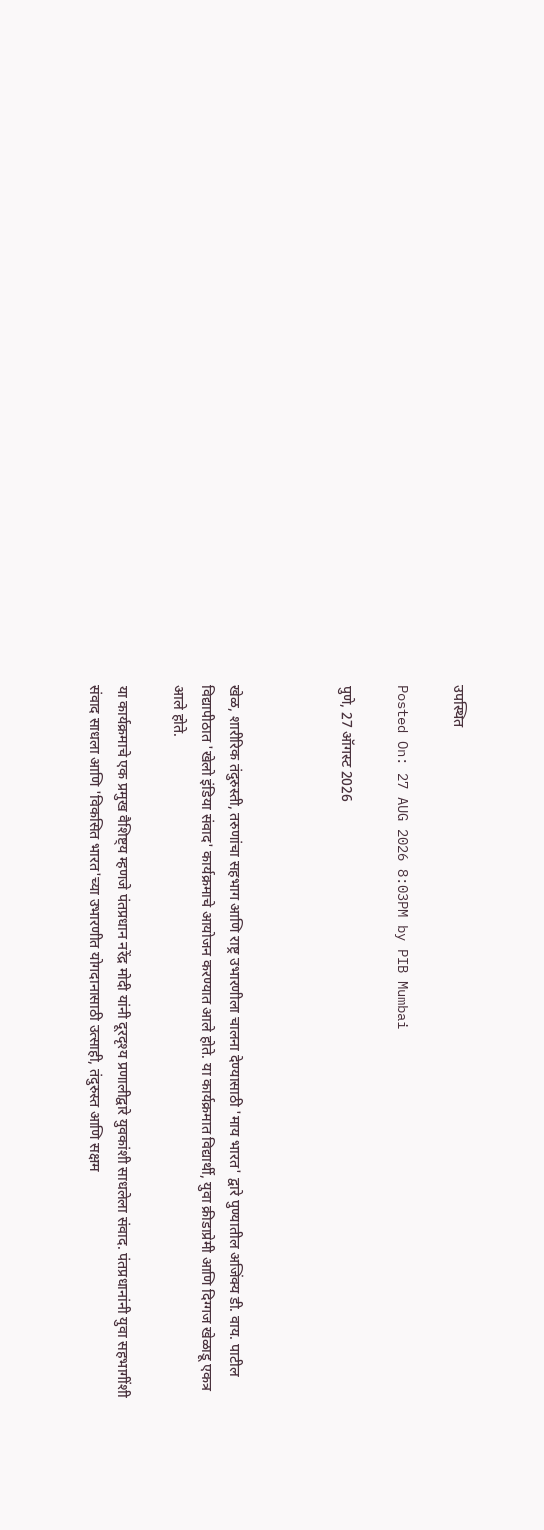उपस्थित

Posted On: 27 AUG 2026 8:03PM by PIB Mumbai

पुणे, 27 ऑगस्‍ट 2026



खेळ, शारीरिक तंदुरुस्ती, तरुणांचा सहभाग आणि राष्ट्र उभारणीला चालना देण्यासाठी 'माय भारत' द्वारे पुण्यातील अजिंक्य डी. वाय. पाटील विद्यापीठात 'खेलो इंडिया संवाद' कार्यक्रमाचे आयोजन करण्यात आले होते. या कार्यक्रमात विद्यार्थी, युवा क्रीडाप्रेमी आणि दिग्गज खेळाडू एकत्र आले होते.

या कार्यक्रमाचे एक प्रमुख वैशिष्ट्य म्हणजे पंतप्रधान नरेंद्र मोदी यांनी दूरदृश्य प्रणालीद्वारे युवकांशी साधलेला संवाद. पंतप्रधानांनी युवा सहभागींशी संवाद साधला आणि 'विकसित भारत'च्या उभारणीत योगदानासाठी उत्साही, तंदुरुस्त आणि सक्षम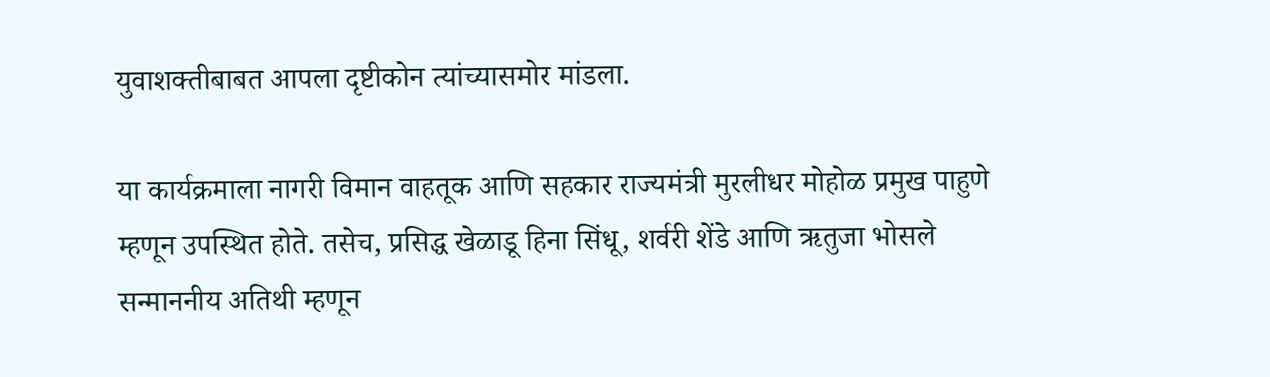युवाशक्तीबाबत आपला दृष्टीकोन त्यांच्यासमोर मांडला.

या कार्यक्रमाला नागरी विमान वाहतूक आणि सहकार राज्यमंत्री मुरलीधर मोहोळ प्रमुख पाहुणे म्हणून उपस्थित होते. तसेच, प्रसिद्ध खेळाडू हिना सिंधू, शर्वरी शेंडे आणि ऋतुजा भोसले सन्माननीय अतिथी म्हणून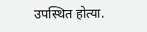उपस्थित होत्या.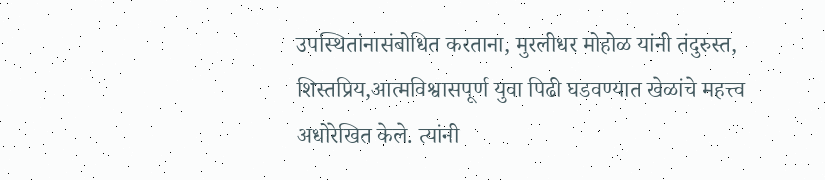उपस्थितांनासंबोधित करताना, मुरलीधर मोहोळ यांनी तंदुरुस्त, शिस्तप्रिय,आत्मविश्वासपूर्ण युवा पिढी घडवण्यात खेळांचे महत्त्व अधोरेखित केले. त्यांनी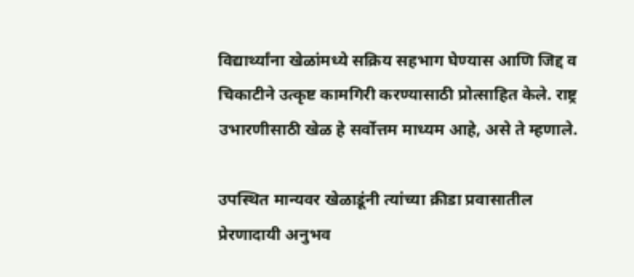विद्यार्थ्यांना खेळांमध्ये सक्रिय सहभाग घेण्यास आणि जिद्द व चिकाटीने उत्कृष्ट कामगिरी करण्यासाठी प्रोत्साहित केले. राष्ट्र उभारणीसाठी खेळ हे सर्वोत्तम माध्यम आहे, असे ते म्हणाले.

उपस्थित मान्यवर खेळाडूंनी त्यांच्या क्रीडा प्रवासातील प्रेरणादायी अनुभव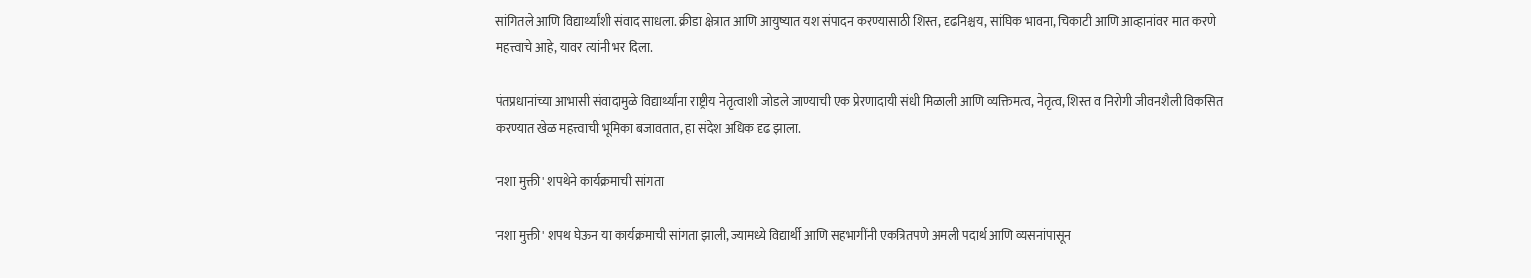सांगितले आणि विद्यार्थ्यांशी संवाद साधला. क्रीडा क्षेत्रात आणि आयुष्यात यश संपादन करण्यासाठी शिस्त, दृढनिश्चय, सांघिक भावना, चिकाटी आणि आव्हानांवर मात करणे महत्त्वाचे आहे, यावर त्यांनी भर दिला.

पंतप्रधानांच्या आभासी संवादामुळे विद्यार्थ्यांना राष्ट्रीय नेतृत्वाशी जोडले जाण्याची एक प्रेरणादायी संधी मिळाली आणि व्यक्तिमत्व, नेतृत्व, शिस्त व निरोगी जीवनशैली विकसित करण्यात खेळ महत्त्वाची भूमिका बजावतात, हा संदेश अधिक दृढ झाला.

'नशा मुक्ती' शपथेने कार्यक्रमाची सांगता

'नशा मुक्ती' शपथ घेऊन या कार्यक्रमाची सांगता झाली, ज्यामध्ये विद्यार्थी आणि सहभागींनी एकत्रितपणे अमली पदार्थ आणि व्यसनांपासून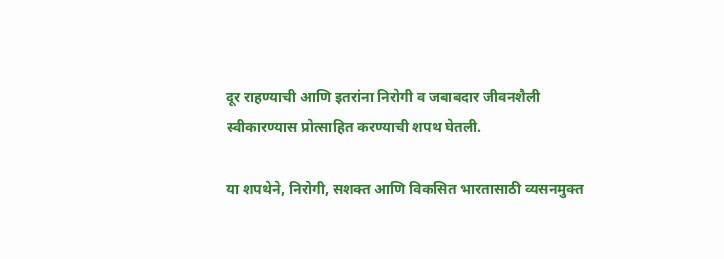दूर राहण्याची आणि इतरांना निरोगी व जबाबदार जीवनशैली स्वीकारण्यास प्रोत्साहित करण्याची शपथ घेतली.

या शपथेने, निरोगी, सशक्त आणि विकसित भारतासाठी व्यसनमुक्त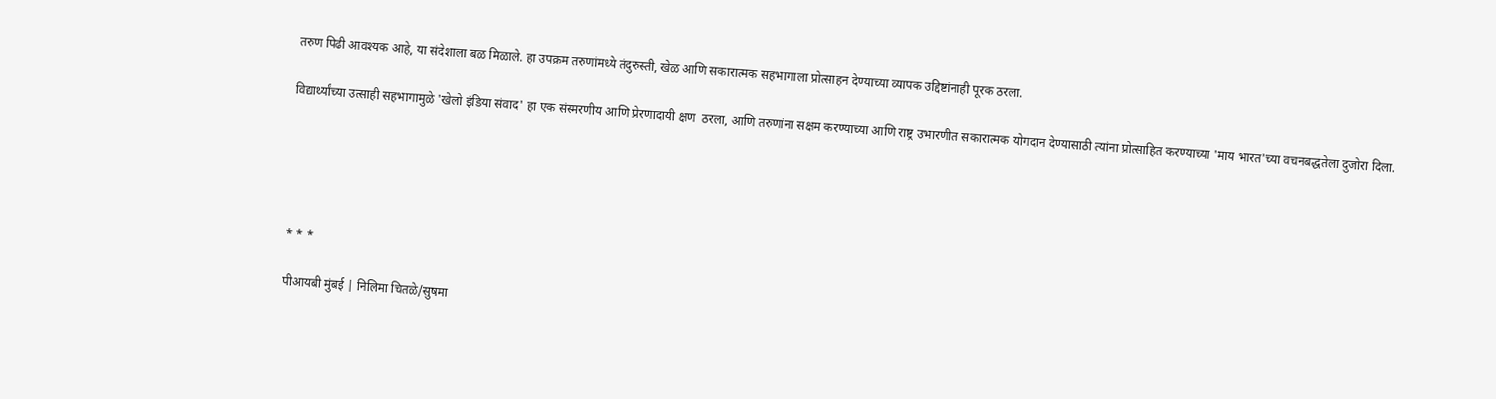तरुण पिढी आवश्यक आहे, या संदेशाला बळ मिळाले. हा उपक्रम तरुणांमध्ये तंदुरुस्ती, खेळ आणि सकारात्मक सहभागाला प्रोत्साहन देण्याच्या व्यापक उद्दिष्टांनाही पूरक ठरला.

विद्यार्थ्यांच्या उत्साही सहभागामुळे 'खेलो इंडिया संवाद' हा एक संस्मरणीय आणि प्रेरणादायी क्षण  ठरला, आणि तरुणांना सक्षम करण्याच्या आणि राष्ट्र उभारणीत सकारात्मक योगदान देण्यासाठी त्यांना प्रोत्साहित करण्याच्या 'माय भारत'च्या वचनबद्धतेला दुजोरा दिला.





* * *

पीआयबी मुंबई | निलिमा चितळे/सुषमा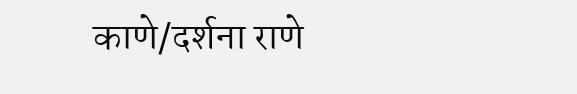काणे/दर्शना राणे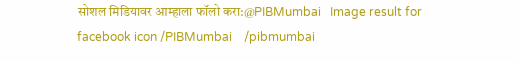सोशल मिडियावर आम्हाला फॉलो करा:@PIBMumbai   Image result for facebook icon /PIBMumbai    /pibmumbai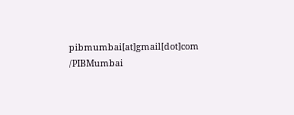pibmumbai[at]gmail[dot]com  /PIBMumbai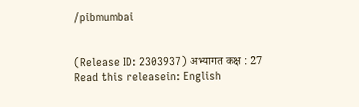/pibmumbai


(Release ID: 2303937) अभ्यागत कक्ष : 27
Read this releasein: English